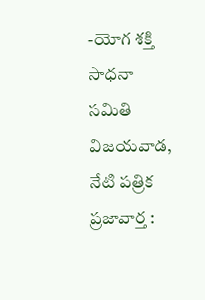-యోగ శక్తి సాధనా సమితి
విజయవాడ, నేటి పత్రిక ప్రజావార్త :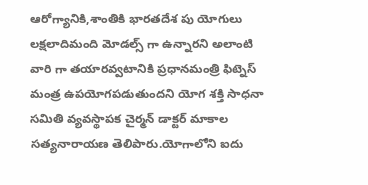ఆరోగ్యానికి,శాంతికి భారతదేశ పు యోగులు లక్షలాదిమంది మోడల్స్ గా ఉన్నారని అలాంటి వారి గా తయారవ్వటానికి ప్రధానమంత్రి ఫిట్నెస్ మంత్ర ఉపయోగపడుతుందని యోగ శక్తి సాధనా సమితి వ్యవస్థాపక చైర్మన్ డాక్టర్ మాకాల సత్యనారాయణ తెలిపారు.యోగాలోని ఐదు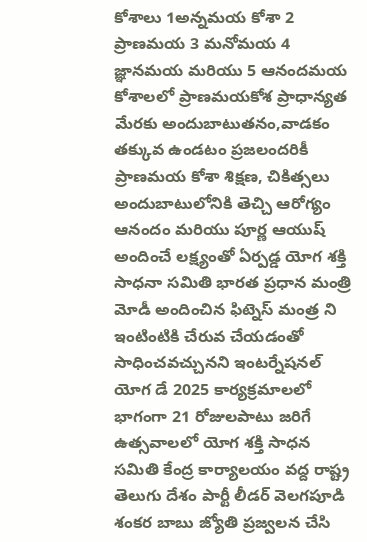కోశాలు 1అన్నమయ కోశా 2 ప్రాణమయ 3 మనోమయ 4 జ్ఞానమయ మరియు 5 ఆనందమయ కోశాలలో ప్రాణమయకోశ ప్రాధాన్యత మేరకు అందుబాటుతనం,వాడకం తక్కువ ఉండటం ప్రజలందరికీ ప్రాణమయ కోశా శిక్షణ, చికిత్సలు అందుబాటులోనికి తెచ్చి ఆరోగ్యం ఆనందం మరియు పూర్ణ ఆయుష్ అందించే లక్ష్యంతో ఏర్పడ్డ యోగ శక్తి సాధనా సమితి భారత ప్రధాన మంత్రి మోడీ అందించిన ఫిట్నెస్ మంత్ర ని ఇంటింటికి చేరువ చేయడంతో సాధించవచ్చునని ఇంటర్నేషనల్ యోగ డే 2025 కార్యక్రమాలలో భాగంగా 21 రోజులపాటు జరిగే ఉత్సవాలలో యోగ శక్తి సాధన సమితి కేంద్ర కార్యాలయం వద్ద రాష్ట్ర తెలుగు దేశం పార్టీ లీడర్ వెలగపూడి శంకర బాబు జ్యోతి ప్రజ్వలన చేసి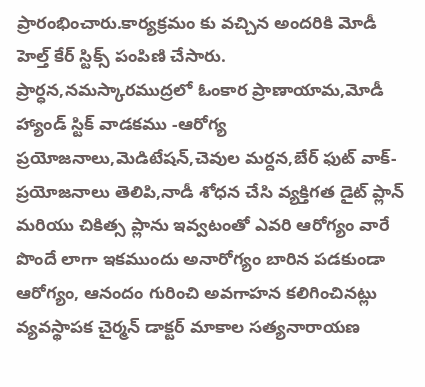ప్రారంభించారు.కార్యక్రమం కు వచ్చిన అందరికి మోడీ హెల్త్ కేర్ స్టిక్స్ పంపిణి చేసారు.
ప్రార్ధన,నమస్కారముద్రలో ఓంకార ప్రాణాయామ,మోడీ హ్యాండ్ స్టిక్ వాడకము -ఆరోగ్య ప్రయోజనాలు,మెడిటేషన్,చెవుల మర్దన,బేర్ ఫుట్ వాక్- ప్రయోజనాలు తెలిపి,నాడీ శోధన చేసి వ్యక్తిగత డైట్ ప్లాన్ మరియు చికిత్స ప్లాను ఇవ్వటంతో ఎవరి ఆరోగ్యం వారే పొందే లాగా ఇకముందు అనారోగ్యం బారిన పడకుండా ఆరోగ్యం, ఆనందం గురించి అవగాహన కలిగించినట్లు వ్యవస్థాపక చైర్మన్ డాక్టర్ మాకాల సత్యనారాయణ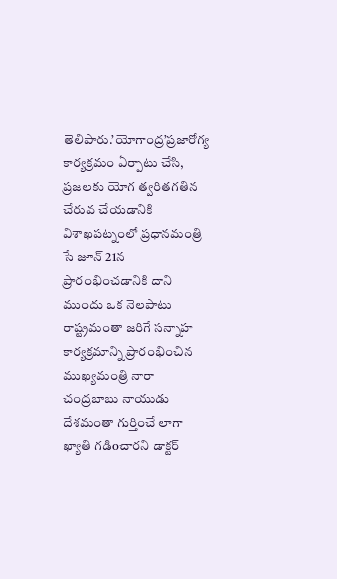తెలిపారు.’యోగాంద్ర’ప్రజారోగ్య కార్యక్రమం ఏర్పాటు చేసి, ప్రజలకు యోగ త్వరితగతిన చేరువ చేయడానికి విశాఖపట్నంలో ప్రధానమంత్రి సే జూన్ 21న ప్రారంభించడానికి దాని ముందు ఒక నెలపాటు రాష్ట్రమంతా జరిగే సన్నాహ కార్యక్రమాన్ని ప్రారంభించిన ముఖ్యమంత్రి నారా చంద్రబాబు నాయుడు దేశమంతా గుర్తించే లాగా ఖ్యాతి గడిoచారని డాక్టర్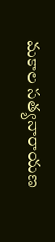మకాల సత్యనారాయణ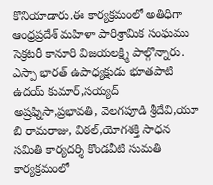కొనియాడారు.ఈ కార్యక్రమంలో అతిధిగా ఆంధ్రప్రదేశ్ మహిళా పారిశ్రామిక సంఘము సెక్రటరీ కానూరి విజయలక్ష్మి పాల్గొన్నారు.
ఎస్పా భారత్ ఉపాధ్యక్షుడు భూతపాటి ఉదయ్ కుమార్,సయ్యద్ అష్రఫ్నిసా,ప్రభావతి, వెలగపూడి శ్రీదేవి,యూ బి రామరాజు, విఠల్,యోగశక్తి సాధన సమితి కార్యదర్శి కొండవీటి సుమతి కార్యక్రమంలో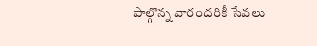పాల్గొన్న వారందరికీ సేవలు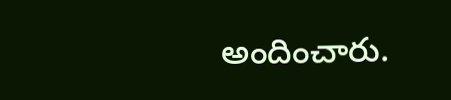అందించారు.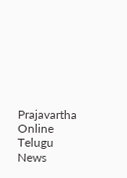Prajavartha Online Telugu News